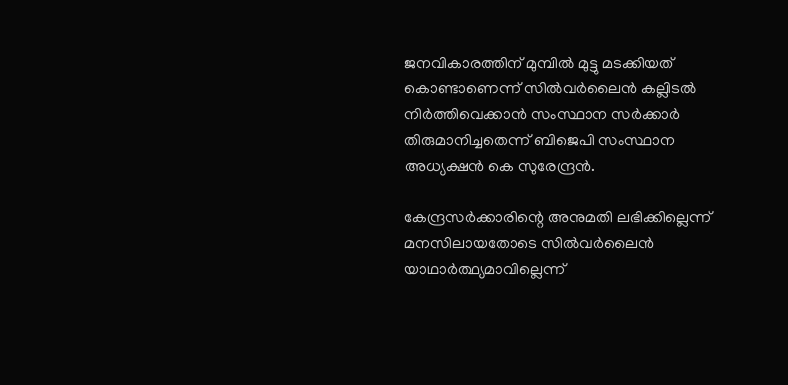ജനവികാരത്തിന് മുമ്പില്‍ മുട്ടു മടക്കിയത് കൊണ്ടാണെന്ന് സില്‍വര്‍ലൈന്‍ കല്ലിടല്‍ നിര്‍ത്തിവെക്കാന്‍ സംസ്ഥാന സര്‍ക്കാര്‍ തിരുമാനിച്ചതെന്ന് ബിജെപി സംസ്ഥാന അധ്യക്ഷന്‍ കെ സുരേന്ദ്രന്‍.

കേന്ദ്രസര്‍ക്കാരിന്റെ അനുമതി ലഭിക്കില്ലെന്ന് മനസിലായതോടെ സില്‍വര്‍ലൈന്‍ യാഥാര്‍ത്ഥ്യമാവില്ലെന്ന്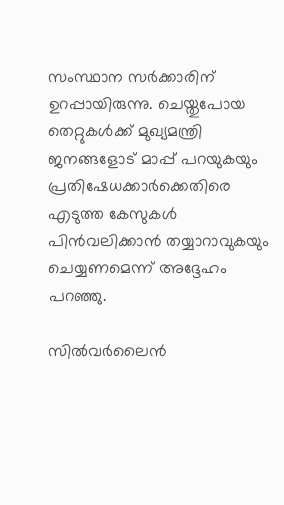സംസ്ഥാന സര്‍ക്കാരിന് ഉറപ്പായിരുന്നു. ചെയ്തുപോയ തെറ്റുകള്‍ക്ക് മുഖ്യമന്ത്രി ജനങ്ങളോട് മാപ്പ് പറയുകയും പ്രതിഷേധക്കാര്‍ക്കെതിരെ എടുത്ത കേസുകള്‍ പിന്‍വലിക്കാന്‍ തയ്യാറാവുകയും ചെയ്യണമെന്ന് അദ്ദേഹം പറഞ്ഞു.

സില്‍വര്‍ലൈന്‍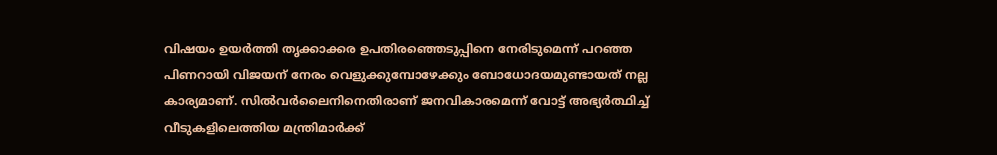വിഷയം ഉയര്‍ത്തി തൃക്കാക്കര ഉപതിരഞ്ഞെടുപ്പിനെ നേരിടുമെന്ന് പറഞ്ഞ പിണറായി വിജയന് നേരം വെളുക്കുമ്പോഴേക്കും ബോധോദയമുണ്ടായത് നല്ല കാര്യമാണ്. സില്‍വര്‍ലൈനിനെതിരാണ് ജനവികാരമെന്ന് വോട്ട് അഭ്യര്‍ത്ഥിച്ച് വീടുകളിലെത്തിയ മന്ത്രിമാര്‍ക്ക്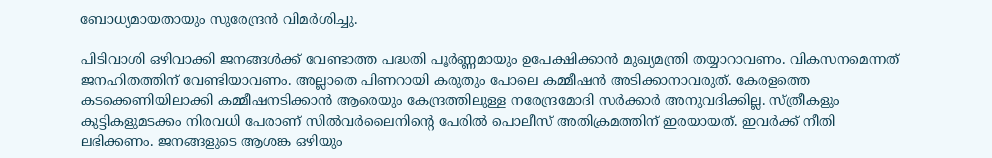ബോധ്യമായതായും സുരേന്ദ്രന്‍ വിമര്‍ശിച്ചു.

പിടിവാശി ഒഴിവാക്കി ജനങ്ങള്‍ക്ക് വേണ്ടാത്ത പദ്ധതി പൂര്‍ണ്ണമായും ഉപേക്ഷിക്കാന്‍ മുഖ്യമന്ത്രി തയ്യാറാവണം. വികസനമെന്നത് ജനഹിതത്തിന് വേണ്ടിയാവണം. അല്ലാതെ പിണറായി കരുതും പോലെ കമ്മീഷന്‍ അടിക്കാനാവരുത്. കേരളത്തെ കടക്കെണിയിലാക്കി കമ്മീഷനടിക്കാന്‍ ആരെയും കേന്ദ്രത്തിലുള്ള നരേന്ദ്രമോദി സര്‍ക്കാര്‍ അനുവദിക്കില്ല. സ്ത്രീകളും കുട്ടികളുമടക്കം നിരവധി പേരാണ് സില്‍വര്‍ലൈനിന്റെ പേരില്‍ പൊലീസ് അതിക്രമത്തിന് ഇരയായത്. ഇവര്‍ക്ക് നീതി ലഭിക്കണം. ജനങ്ങളുടെ ആശങ്ക ഒഴിയും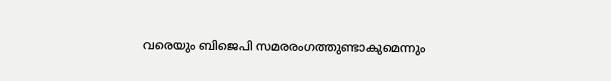വരെയും ബിജെപി സമരരംഗത്തുണ്ടാകുമെന്നും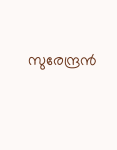സുരേന്ദ്രന്‍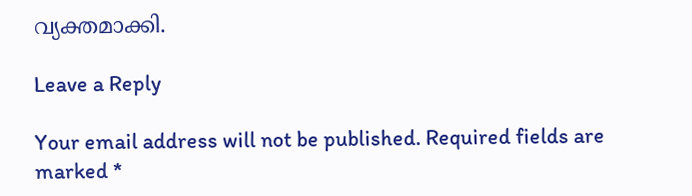വ്യക്തമാക്കി.

Leave a Reply

Your email address will not be published. Required fields are marked *